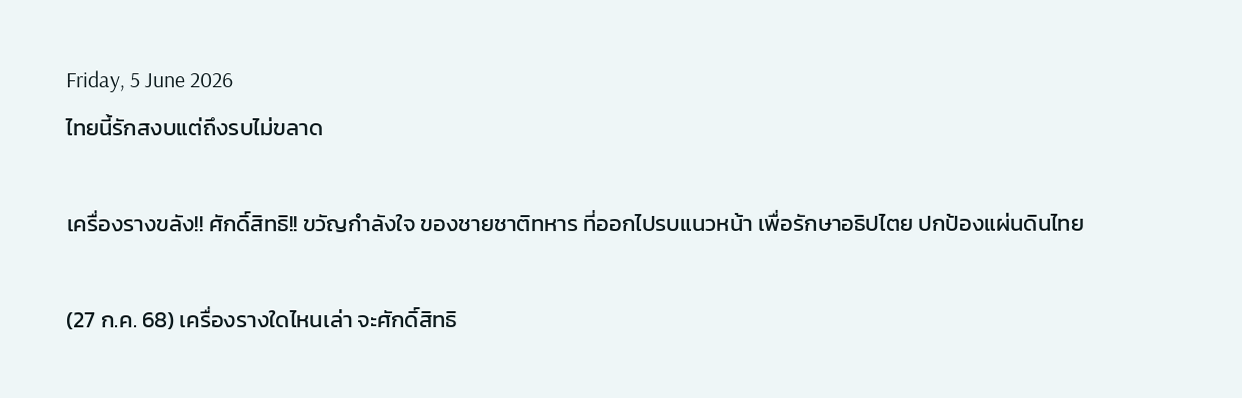Friday, 5 June 2026
ไทยนี้รักสงบแต่ถึงรบไม่ขลาด

เครื่องรางขลัง!! ศักดิ์สิทธิ!! ขวัญกำลังใจ ของชายชาติทหาร ที่ออกไปรบแนวหน้า เพื่อรักษาอธิปไตย ปกป้องแผ่นดินไทย

(27 ก.ค. 68) เครื่องรางใดไหนเล่า จะศักดิ์สิทธิ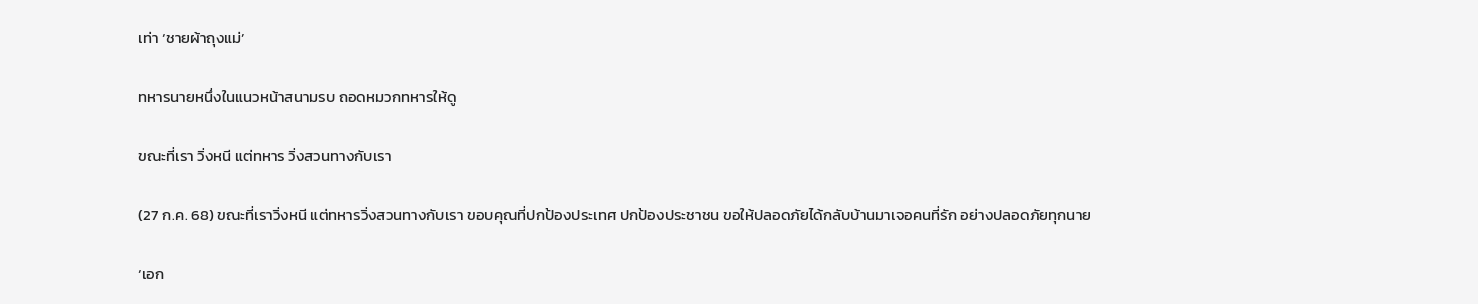เท่า ‘ชายผ้าถุงแม่’

ทหารนายหนึ่งในแนวหน้าสนามรบ ถอดหมวกทหารให้ดู

ขณะที่เรา วิ่งหนี แต่ทหาร วิ่งสวนทางกับเรา

(27 ก.ค. 68) ขณะที่เราวิ่งหนี แต่ทหารวิ่งสวนทางกับเรา ขอบคุณที่ปกป้องประเทศ ปกป้องประชาชน ขอให้ปลอดภัยได้กลับบ้านมาเจอคนที่รัก อย่างปลอดภัยทุกนาย

‘เอก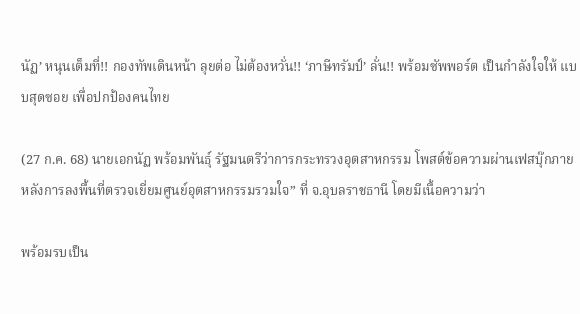นัฏ’ หนุนเต็มที่!! กองทัพเดินหน้า ลุยต่อ ไม่ต้องหวั่น!! ‘ภาษีทรัมป์’ ลั่น!! พร้อมซัพพอร์ต เป็นกำลังใจให้ แบบสุดซอย เพื่อปกป้องคนไทย

(27 ก.ค. 68) นายเอกนัฏ พร้อมพันธุ์ รัฐมนตรีว่าการกระทรวงอุตสาหกรรม โพสต์ข้อความผ่านเฟสบุ๊กภายหลังการลงพื้นที่ตรวจเยี่ยมศูนย์อุตสาหกรรมรวมใจ” ที่ จ.อุบลราชธานี โดยมีเนื้อความว่า

พร้อมรบเป็น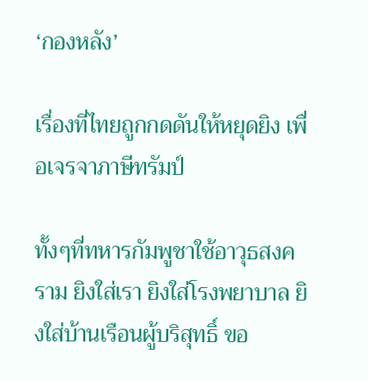‘กองหลัง’

เรื่องที่ไทยถูกกดดันให้หยุดยิง เพื่อเจรจาภาษีทรัมป์

ทั้งๆที่ทหารกัมพูชาใช้อาวุธสงคราม ยิงใส่เรา ยิงใส่โรงพยาบาล ยิงใส่บ้านเรือนผู้บริสุทธิ์ ขอ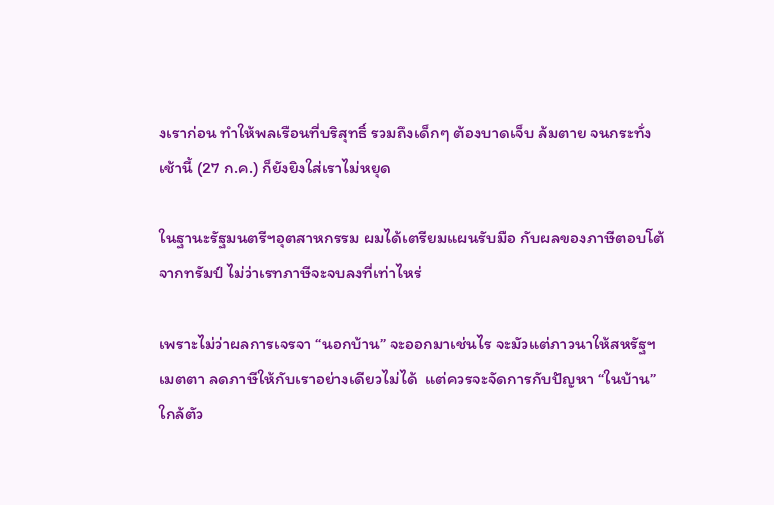งเราก่อน ทำให้พลเรือนที่บริสุทธิ์ รวมถึงเด็กๆ ต้องบาดเจ็บ ล้มตาย จนกระทั่งเช้านี้ (27 ก.ค.) ก็ยังยิงใส่เราไม่หยุด

ในฐานะรัฐมนตรีฯอุตสาหกรรม ผมได้เตรียมแผนรับมือ กับผลของภาษีตอบโต้จากทรัมป์ ไม่ว่าเรทภาษีจะจบลงที่เท่าไหร่

เพราะไม่ว่าผลการเจรจา “นอกบ้าน” จะออกมาเช่นไร จะมัวแต่ภาวนาให้สหรัฐฯเมตตา ลดภาษีให้กับเราอย่างเดียวไม่ได้  แต่ควรจะจัดการกับปัญหา “ในบ้าน” ใกล้ตัว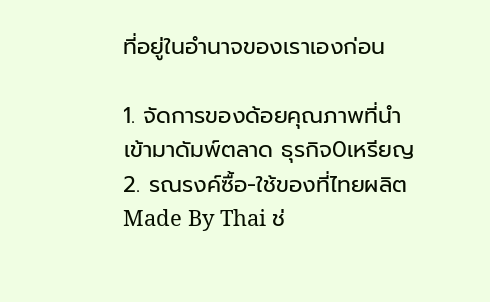ที่อยู่ในอำนาจของเราเองก่อน

1. จัดการของด้อยคุณภาพที่นำเข้ามาดัมพ์ตลาด ธุรกิจ0เหรียญ
2. รณรงค์ซื้อ-ใช้ของที่ไทยผลิต Made By Thai ช่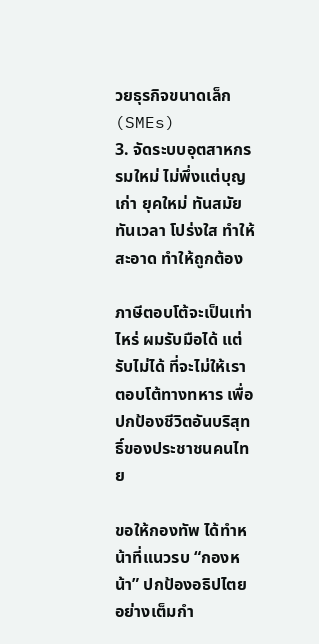วยธุรกิจขนาดเล็ก (SMEs)
3. จัดระบบอุตสาหกรรมใหม่ ไม่พึ่งแต่บุญเก่า ยุคใหม่ ทันสมัย ทันเวลา โปร่งใส ทำให้สะอาด ทำให้ถูกต้อง

ภาษีตอบโต้จะเป็นเท่าไหร่ ผมรับมือได้ แต่รับไม่ได้ ที่จะไม่ให้เราตอบโต้ทางทหาร เพื่อปกป้องชีวิตอันบริสุทธิ์ของประชาชนคนไทย

ขอให้กองทัพ ได้ทำหน้าที่แนวรบ “กองหน้า” ปกป้องอธิปไตยอย่างเต็มกำ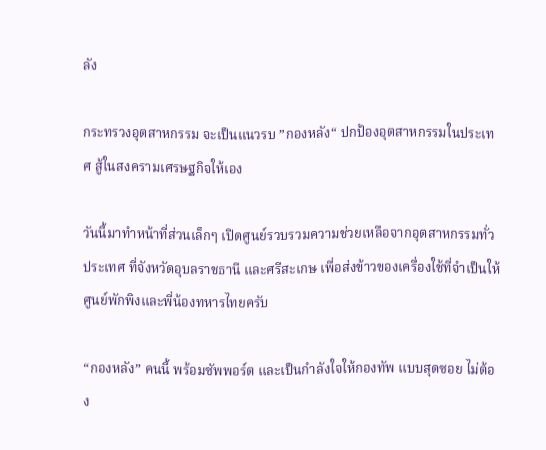ลัง

กระทรวงอุตสาหกรรม จะเป็นแนวรบ ”กองหลัง“ ปกป้องอุตสาหกรรมในประเทศ สู้ในสงครามเศรษฐกิจให้เอง

วันนี้มาทำหน้าที่ส่วนเล็กๆ เปิดศูนย์รวบรวมความช่วยเหลือจากอุตสาหกรรมทั่วประเทศ ที่จังหวัดอุบลราชธานี และศรีสะเกษ เพื่อส่งข้าวของเครื่องใช้ที่จำเป็นให้ศูนย์พักพิงและพี่น้องทหารไทยครับ

“กองหลัง” คนนี้ พร้อมซัพพอร์ต และเป็นกำลังใจให้กองทัพ แบบสุดซอย ไม่ต้อง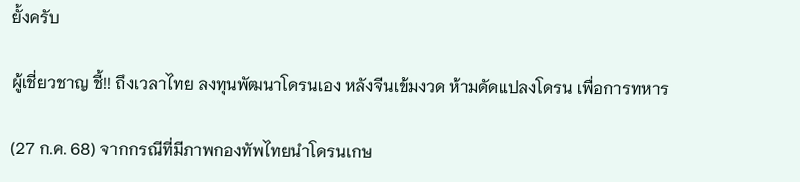ยั้งครับ

ผู้เชี่ยวชาญ ชี้!! ถึงเวลาไทย ลงทุนพัฒนาโดรนเอง หลังจีนเข้มงวด ห้ามดัดแปลงโดรน เพื่อการทหาร

(27 ก.ค. 68) จากกรณีที่มีภาพกองทัพไทยนำโดรนเกษ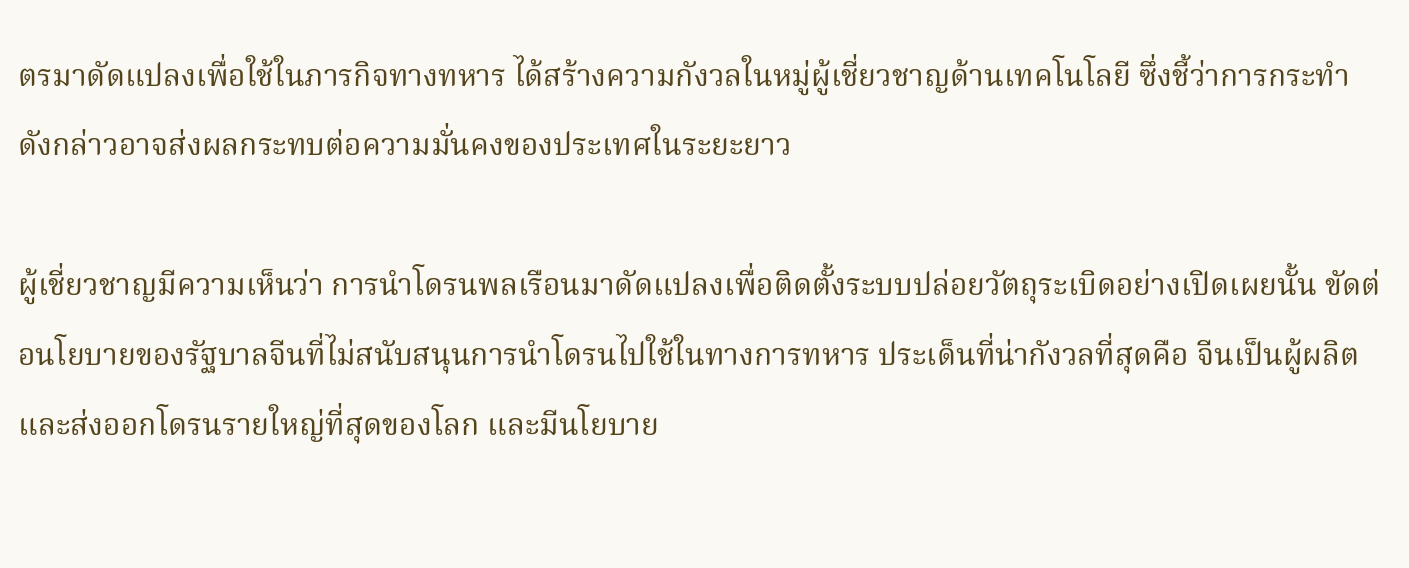ตรมาดัดแปลงเพื่อใช้ในภารกิจทางทหาร ได้สร้างความกังวลในหมู่ผู้เชี่ยวชาญด้านเทคโนโลยี ซึ่งชี้ว่าการกระทำดังกล่าวอาจส่งผลกระทบต่อความมั่นคงของประเทศในระยะยาว

ผู้เชี่ยวชาญมีความเห็นว่า การนำโดรนพลเรือนมาดัดแปลงเพื่อติดตั้งระบบปล่อยวัตถุระเบิดอย่างเปิดเผยนั้น ขัดต่อนโยบายของรัฐบาลจีนที่ไม่สนับสนุนการนำโดรนไปใช้ในทางการทหาร ประเด็นที่น่ากังวลที่สุดคือ จีนเป็นผู้ผลิตและส่งออกโดรนรายใหญ่ที่สุดของโลก และมีนโยบาย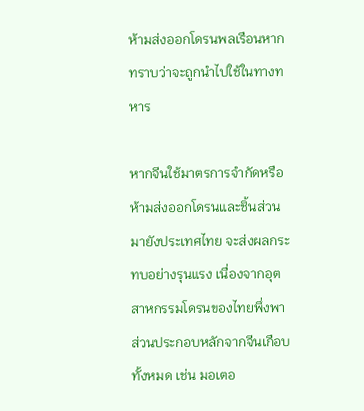ห้ามส่งออกโดรนพลเรือนหากทราบว่าจะถูกนำไปใช้ในทางทหาร

หากจีนใช้มาตรการจำกัดหรือห้ามส่งออกโดรนและชิ้นส่วนมายังประเทศไทย จะส่งผลกระทบอย่างรุนแรง เนื่องจากอุตสาหกรรมโดรนของไทยพึ่งพาส่วนประกอบหลักจากจีนเกือบทั้งหมด เช่น มอเตอ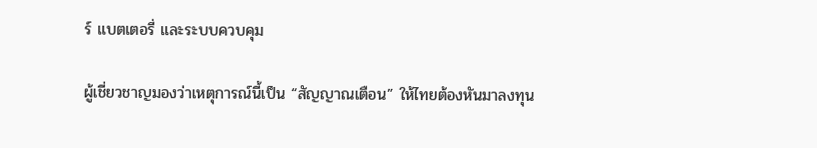ร์ แบตเตอรี่ และระบบควบคุม

ผู้เชี่ยวชาญมองว่าเหตุการณ์นี้เป็น “สัญญาณเตือน” ให้ไทยต้องหันมาลงทุน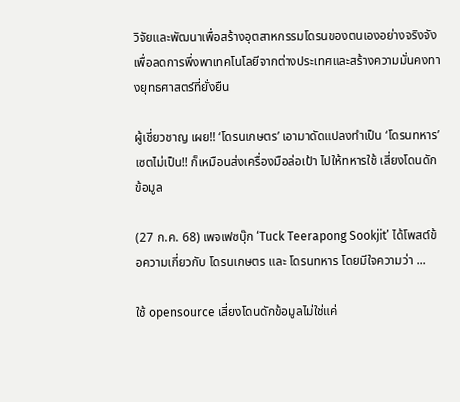วิจัยและพัฒนาเพื่อสร้างอุตสาหกรรมโดรนของตนเองอย่างจริงจัง เพื่อลดการพึ่งพาเทคโนโลยีจากต่างประเทศและสร้างความมั่นคงทางยุทธศาสตร์ที่ยั่งยืน

ผู้เชี่ยวชาญ เผย!! ‘โดรนเกษตร’ เอามาดัดแปลงทำเป็น ‘โดรนทหาร’ เซตไม่เป็น!! ก็เหมือนส่งเครื่องมือล่อเป้า ไปให้ทหารใช้ เสี่ยงโดนดักข้อมูล

(27 ก.ค. 68) เพจเฟซบุ๊ก ‘Tuck Teerapong Sookjit’ ได้โพสต์ข้อความเกี่ยวกับ โดรนเกษตร และ โดรนทหาร โดยมีใจความว่า ...

ใช้ opensource เสี่ยงโดนดักข้อมูลไม่ใช่แค่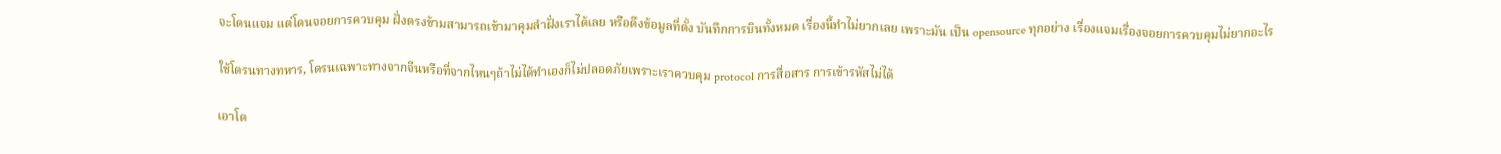จะโดนแจม แต่โดนจอยการควบคุม ฝั่งตรงข้ามสามารถเข้ามาคุมลำฝั่งเราได้เลย หรือดึงข้อมูลที่ตั้ง บันทึกการบินทั้งหมด เรื่องนี้ทำไม่ยากเลย เพราะมัน เป็น opensource ทุกอย่าง เรื่องแจมเรื่องจอยการควบคุมไม่ยากอะไร

ใช้โดรนทางทหาร, โดรนเฉพาะทางจากจีนหรือที่จากไหนๆถ้าไม่ได้ทำเองก็ไม่ปลอดภัยเพราะเราควบคุม protocol การสื่อสาร การเข้ารหัสไม่ได้

เอาโด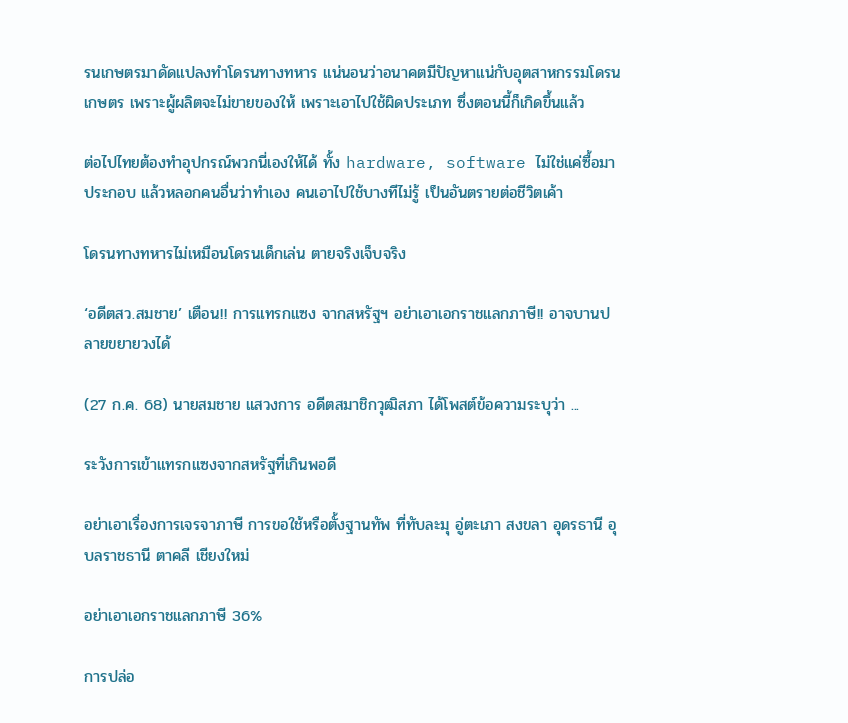รนเกษตรมาดัดแปลงทำโดรนทางทหาร แน่นอนว่าอนาคตมีปัญหาแน่กับอุตสาหกรรมโดรนเกษตร เพราะผู้ผลิตจะไม่ขายของให้ เพราะเอาไปใช้ผิดประเภท ซึ่งตอนนี้ก็เกิดขึ้นแล้ว

ต่อไปไทยต้องทำอุปกรณ์พวกนี่เองให้ได้ ทั้ง hardware, software ไม่ใช่แค่ซื้อมาประกอบ แล้วหลอกคนอื่นว่าทำเอง คนเอาไปใช้บางทีไม่รู้ เป็นอันตรายต่อชีวิตเค้า

โดรนทางทหารไม่เหมือนโดรนเด็กเล่น ตายจริงเจ็บจริง

‘อดีตสว.สมชาย’ เตือน!! การแทรกแซง จากสหรัฐฯ อย่าเอาเอกราชแลกภาษี!! อาจบานปลายขยายวงได้

(27 ก.ค. 68) นายสมชาย แสวงการ อดีตสมาชิกวุฒิสภา ได้โพสต์ข้อความระบุว่า ...

ระวังการเข้าแทรกแซงจากสหรัฐที่เกินพอดี

อย่าเอาเรื่องการเจรจาภาษี การขอใช้หรือตั้งฐานทัพ ที่ทับละมุ อู่ตะเภา สงขลา อุดรธานี อุบลราชธานี ตาคลี เชียงใหม่

อย่าเอาเอกราชแลกภาษี 36%

การปล่อ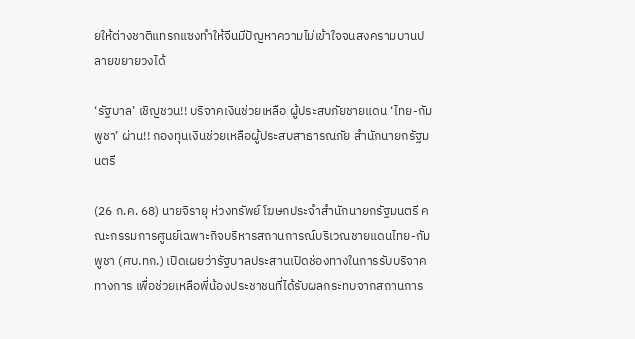ยให้ต่างชาติแทรกแซงทำให้จีนมีปัญหาความไม่เข้าใจจนสงครามบานปลายขยายวงได้

‘รัฐบาล’ เชิญชวน!! บริจาคเงินช่วยเหลือ ผู้ประสบภัยชายแดน ‘ไทย-กัมพูชา’ ผ่าน!! กองทุนเงินช่วยเหลือผู้ประสบสาธารณภัย สำนักนายกรัฐมนตรี

(26 ก.ค. 68) นายจิรายุ ห่วงทรัพย์ โฆษกประจำสำนักนายกรัฐมนตรี คณะกรรมการศูนย์เฉพาะกิจบริหารสถานการณ์บริเวณชายแดนไทย-กัมพูชา (ศบ.ทก.) เปิดเผยว่ารัฐบาลประสานเปิดช่องทางในการรับบริจาคทางการ เพื่อช่วยเหลือพี่น้องประชาชนที่ได้รับผลกระทบจากสถานการ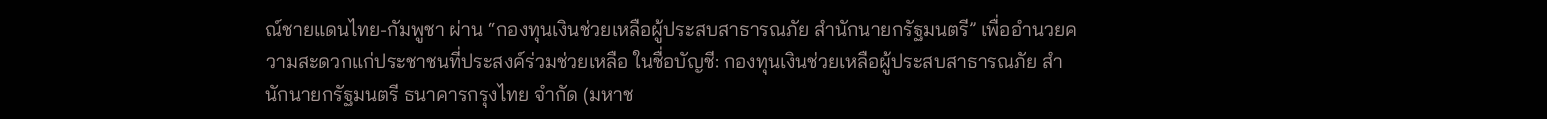ณ์ชายแดนไทย-กัมพูชา ผ่าน “กองทุนเงินช่วยเหลือผู้ประสบสาธารณภัย สำนักนายกรัฐมนตรี” เพื่ออำนวยความสะดวกแก่ประชาชนที่ประสงค์ร่วมช่วยเหลือ ในชื่อบัญชี: กองทุนเงินช่วยเหลือผู้ประสบสาธารณภัย สำนักนายกรัฐมนตรี ธนาคารกรุงไทย จำกัด (มหาช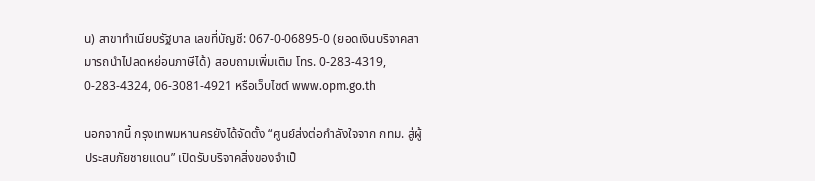น) สาขาทำเนียบรัฐบาล เลขที่บัญชี: 067-0-06895-0 (ยอดเงินบริจาคสามารถนำไปลดหย่อนภาษีได้) สอบถามเพิ่มเติม โทร. 0-283-4319, 0-283-4324, 06-3081-4921 หรือเว็บไซต์ www.opm.go.th

นอกจากนี้ กรุงเทพมหานครยังได้จัดตั้ง “ศูนย์ส่งต่อกำลังใจจาก กทม. สู่ผู้ประสบภัยชายแดน” เปิดรับบริจาคสิ่งของจำเป็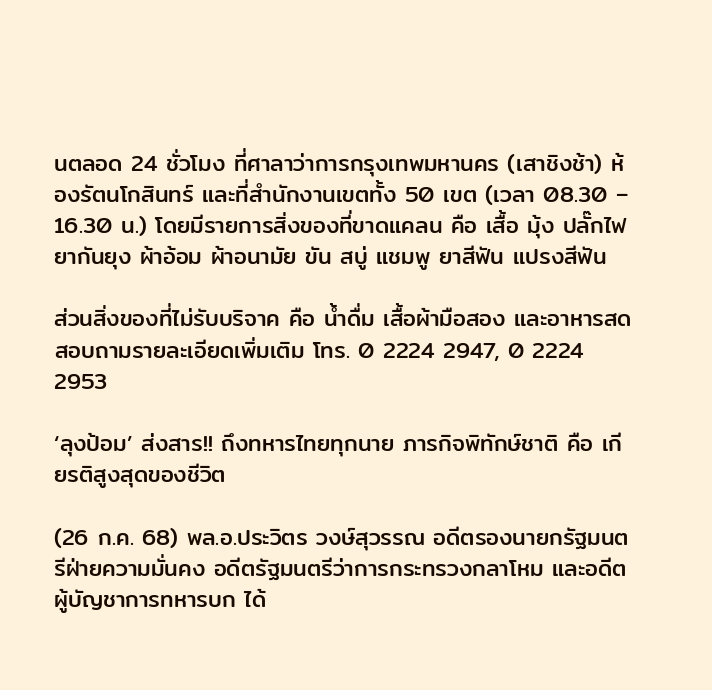นตลอด 24 ชั่วโมง ที่ศาลาว่าการกรุงเทพมหานคร (เสาชิงช้า) ห้องรัตนโกสินทร์ และที่สำนักงานเขตทั้ง 50 เขต (เวลา 08.30 – 16.30 น.) โดยมีรายการสิ่งของที่ขาดแคลน คือ เสื้อ มุ้ง ปลั๊กไฟ ยากันยุง ผ้าอ้อม ผ้าอนามัย ขัน สบู่ แชมพู ยาสีฟัน แปรงสีฟัน

ส่วนสิ่งของที่ไม่รับบริจาค คือ น้ำดื่ม เสื้อผ้ามือสอง และอาหารสด สอบถามรายละเอียดเพิ่มเติม โทร. 0 2224 2947, 0 2224 2953

‘ลุงป้อม’ ส่งสาร!! ถึงทหารไทยทุกนาย ภารกิจพิทักษ์ชาติ คือ เกียรติสูงสุดของชีวิต

(26 ก.ค. 68) พล.อ.ประวิตร วงษ์สุวรรณ อดีตรองนายกรัฐมนตรีฝ่ายความมั่นคง อดีตรัฐมนตรีว่าการกระทรวงกลาโหม และอดีตผู้บัญชาการทหารบก ได้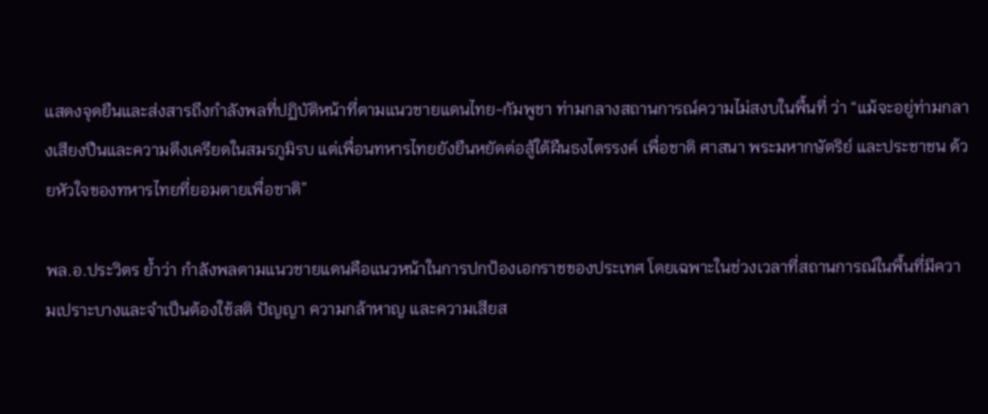แสดงจุดยืนและส่งสารถึงกำลังพลที่ปฏิบัติหน้าที่ตามแนวชายแดนไทย-กัมพูชา ท่ามกลางสถานการณ์ความไม่สงบในพื้นที่ ว่า “แม้จะอยู่ท่ามกลางเสียงปืนและความตึงเครียดในสมรภูมิรบ แต่เพื่อนทหารไทยยังยืนหยัดต่อสู้ใต้ผืนธงไตรรงค์ เพื่อชาติ ศาสนา พระมหากษัตริย์ และประชาชน ด้วยหัวใจของทหารไทยที่ยอมตายเพื่อชาติ”

พล.อ.ประวิตร ย้ำว่า กำลังพลตามแนวชายแดนคือแนวหน้าในการปกป้องเอกราชของประเทศ โดยเฉพาะในช่วงเวลาที่สถานการณ์ในพื้นที่มีความเปราะบางและจำเป็นต้องใช้สติ ปัญญา ความกล้าหาญ และความเสียส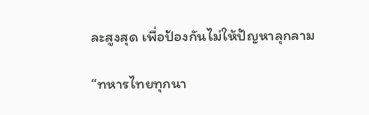ละสูงสุด เพื่อป้องกันไม่ให้ปัญหาลุกลาม

“ทหารไทยทุกนา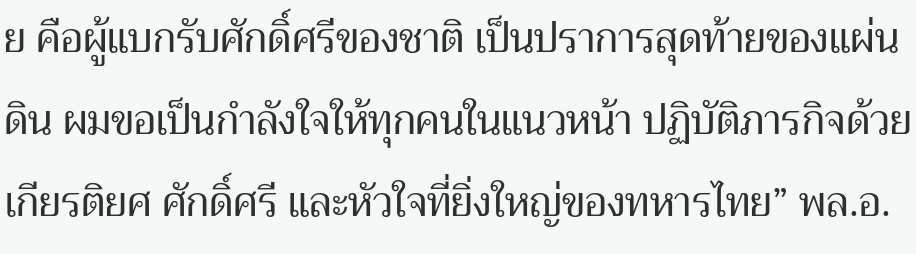ย คือผู้แบกรับศักดิ์ศรีของชาติ เป็นปราการสุดท้ายของแผ่นดิน ผมขอเป็นกำลังใจให้ทุกคนในแนวหน้า ปฏิบัติภารกิจด้วยเกียรติยศ ศักดิ์ศรี และหัวใจที่ยิ่งใหญ่ของทหารไทย” พล.อ.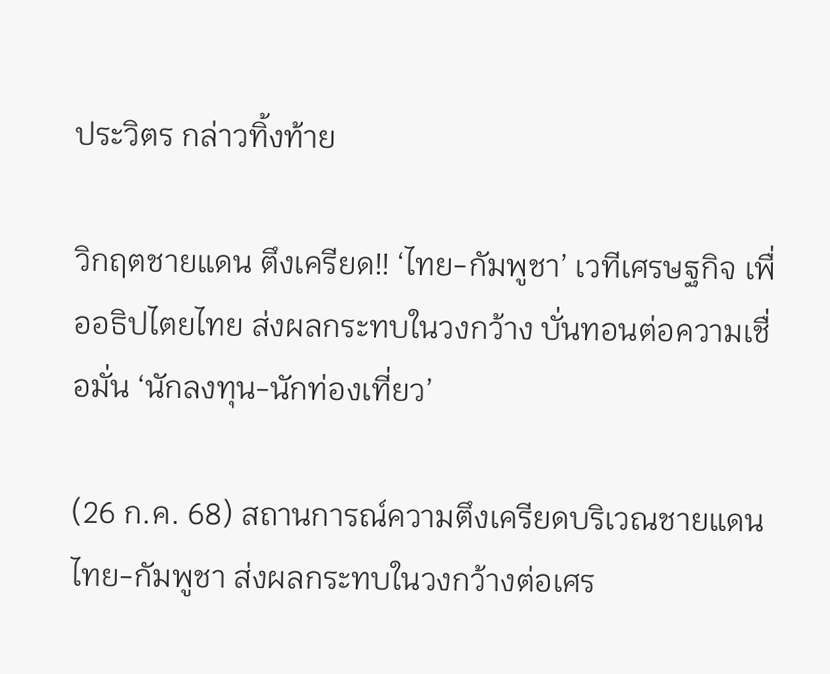ประวิตร กล่าวทิ้งท้าย

วิกฤตชายแดน ตึงเครียด!! ‘ไทย-กัมพูชา’ เวทีเศรษฐกิจ เพื่ออธิปไตยไทย ส่งผลกระทบในวงกว้าง บั่นทอนต่อความเชื่อมั่น ‘นักลงทุน-นักท่องเที่ยว’

(26 ก.ค. 68) สถานการณ์ความตึงเครียดบริเวณชายแดนไทย-กัมพูชา ส่งผลกระทบในวงกว้างต่อเศร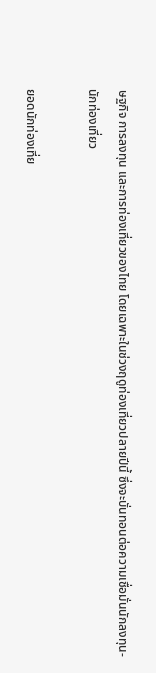ษฐกิจ การลงทุน และการท่องเที่ยวของไทย โดยเฉพาะในช่วงฤดูท่องเที่ยวปลายปีนี้ ซึ่งจะบั่นทอนต่อความเชื่อมั่นนักลงทุน-นักท่องเที่ยว

ยอดนักท่องเที่ย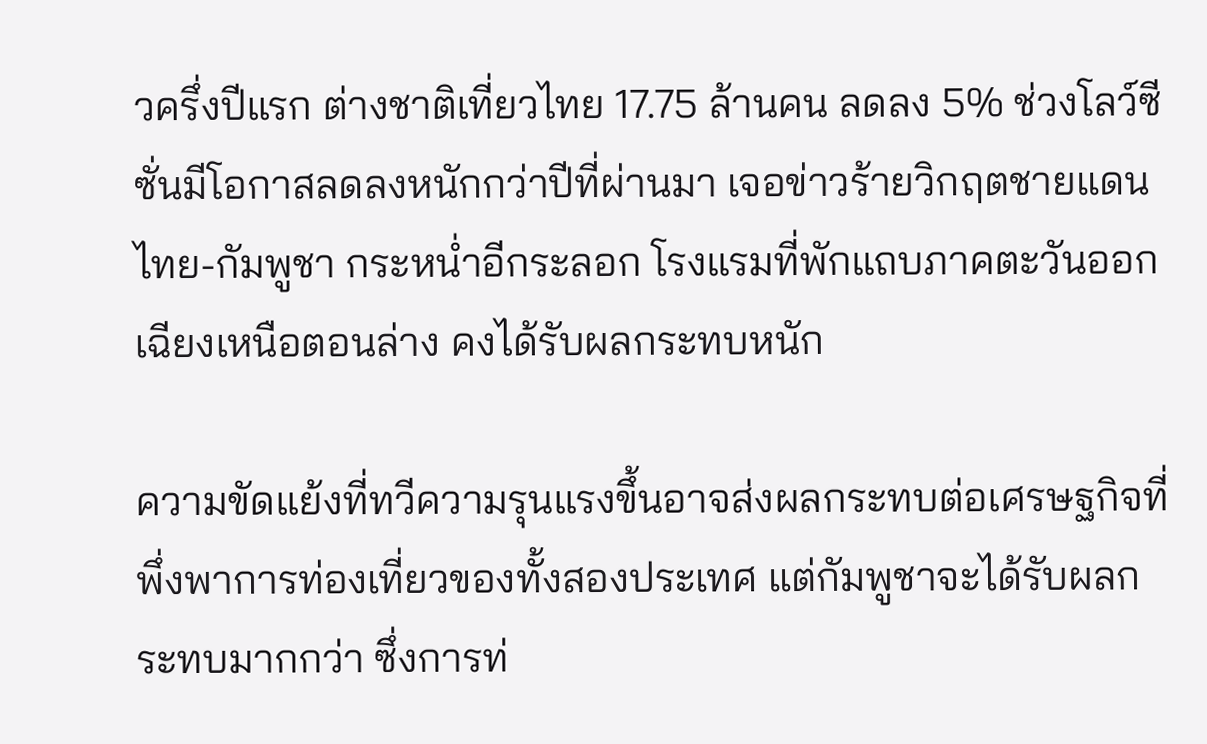วครึ่งปีแรก ต่างชาติเที่ยวไทย 17.75 ล้านคน ลดลง 5% ช่วงโลว์ซีซั่นมีโอกาสลดลงหนักกว่าปีที่ผ่านมา เจอข่าวร้ายวิกฤตชายแดนไทย-กัมพูชา กระหน่ำอีกระลอก โรงแรมที่พักแถบภาคตะวันออกเฉียงเหนือตอนล่าง คงได้รับผลกระทบหนัก

ความขัดแย้งที่ทวีความรุนแรงขึ้นอาจส่งผลกระทบต่อเศรษฐกิจที่พึ่งพาการท่องเที่ยวของทั้งสองประเทศ แต่กัมพูชาจะได้รับผลกระทบมากกว่า ซึ่งการท่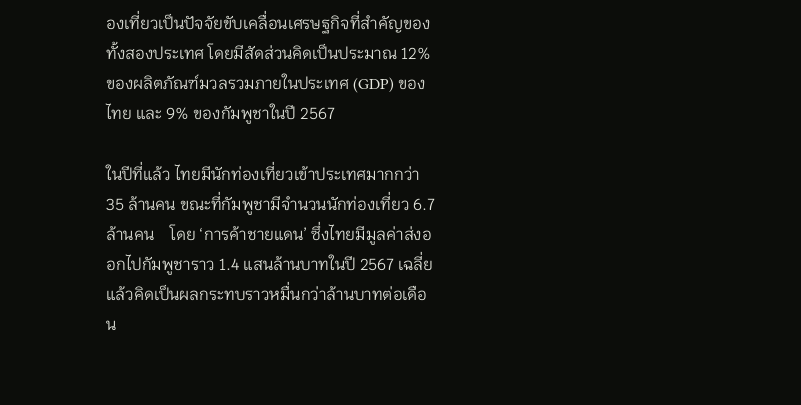องเที่ยวเป็นปัจจัยขับเคลื่อนเศรษฐกิจที่สำคัญของทั้งสองประเทศ โดยมีสัดส่วนคิดเป็นประมาณ 12% ของผลิตภัณฑ์มวลรวมภายในประเทศ (GDP) ของไทย และ 9% ของกัมพูชาในปี 2567

ในปีที่แล้ว ไทยมีนักท่องเที่ยวเข้าประเทศมากกว่า 35 ล้านคน ขณะที่กัมพูชามีจำนวนนักท่องเที่ยว 6.7 ล้านคน    โดย ‘การค้าชายแดน’ ซึ่งไทยมีมูลค่าส่งออกไปกัมพูชาราว 1.4 แสนล้านบาทในปี 2567 เฉลี่ยแล้วคิดเป็นผลกระทบราวหมื่นกว่าล้านบาทต่อเดือน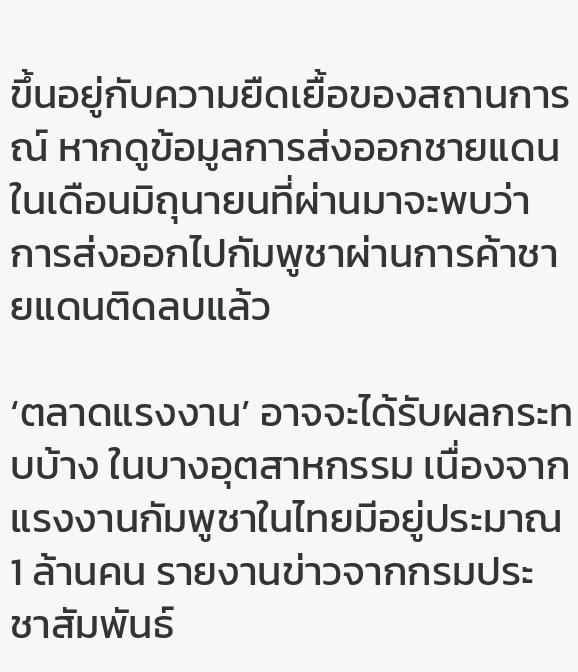ขึ้นอยู่กับความยืดเยื้อของสถานการณ์ หากดูข้อมูลการส่งออกชายแดนในเดือนมิถุนายนที่ผ่านมาจะพบว่า การส่งออกไปกัมพูชาผ่านการค้าชายแดนติดลบแล้ว

‘ตลาดแรงงาน’ อาจจะได้รับผลกระทบบ้าง ในบางอุตสาหกรรม เนื่องจากแรงงานกัมพูชาในไทยมีอยู่ประมาณ 1 ล้านคน รายงานข่าวจากกรมประชาสัมพันธ์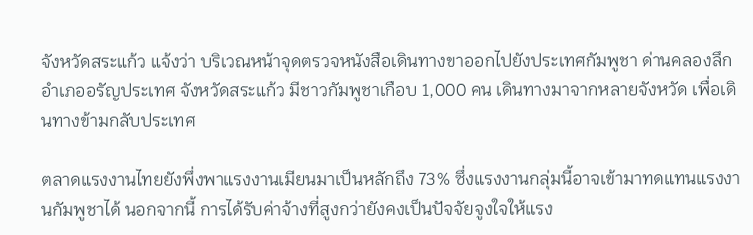จังหวัดสระแก้ว แจ้งว่า บริเวณหน้าจุดตรวจหนังสือเดินทางขาออกไปยังประเทศกัมพูชา ด่านคลองลึก อำเภออรัญประเทศ จังหวัดสระแก้ว มีชาวกัมพูชาเกือบ 1,000 คน เดินทางมาจากหลายจังหวัด เพื่อเดินทางข้ามกลับประเทศ

ตลาดแรงงานไทยยังพึ่งพาแรงงานเมียนมาเป็นหลักถึง 73% ซึ่งแรงงานกลุ่มนี้อาจเข้ามาทดแทนแรงงานกัมพูชาได้ นอกจากนี้ การได้รับค่าจ้างที่สูงกว่ายังคงเป็นปัจจัยจูงใจให้แรง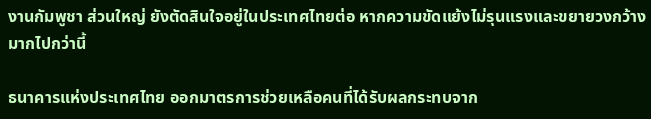งานกัมพูชา ส่วนใหญ่ ยังตัดสินใจอยู่ในประเทศไทยต่อ หากความขัดแย้งไม่รุนแรงและขยายวงกว้างมากไปกว่านี้

ธนาคารแห่งประเทศไทย ออกมาตรการช่วยเหลือคนที่ได้รับผลกระทบจาก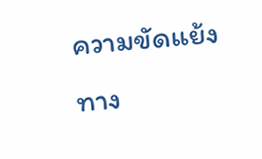ความขัดแย้งทาง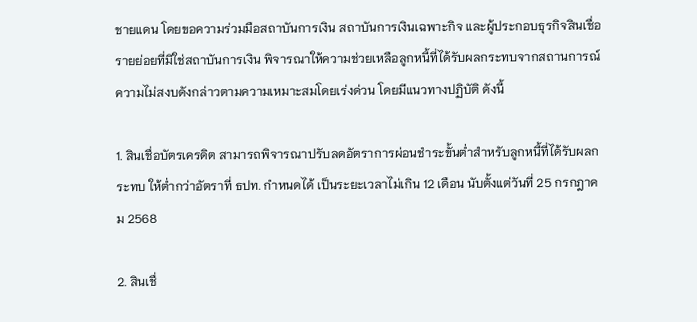ชายแดน โดยขอความร่วมมือสถาบันการเงิน สถาบันการเงินเฉพาะกิจ และผู้ประกอบธุรกิจสินเชื่อรายย่อยที่มิใช่สถาบันการเงิน พิจารณาให้ความช่วยเหลือลูกหนี้ที่ได้รับผลกระทบจากสถานการณ์ความไม่สงบดังกล่าวตามความเหมาะสมโดยเร่งด่วน โดยมีแนวทางปฏิบัติ ดังนี้

1. สินเชื่อบัตรเครดิต สามารถพิจารณาปรับลดอัตราการผ่อนชำระขั้นต่ำสำหรับลูกหนี้ที่ได้รับผลกระทบ ให้ต่ำกว่าอัตราที่ ธปท. กำหนดได้ เป็นระยะเวลาไม่เกิน 12 เดือน นับตั้งแต่วันที่ 25 กรกฎาคม 2568

2. สินเชื่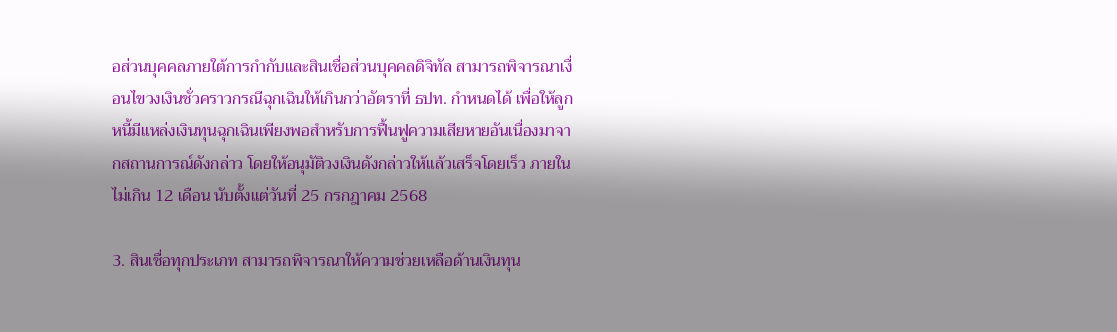อส่วนบุคคลภายใต้การกำกับและสินเชื่อส่วนบุคคลดิจิทัล สามารถพิจารณาเงื่อนไขวงเงินชั่วคราวกรณีฉุกเฉินให้เกินกว่าอัตราที่ ธปท. กำหนดได้ เพื่อให้ลูกหนี้มีแหล่งเงินทุนฉุกเฉินเพียงพอสำหรับการฟื้นฟูความเสียหายอันเนื่องมาจากสถานการณ์ดังกล่าว โดยให้อนุมัติวงเงินดังกล่าวให้แล้วเสร็จโดยเร็ว ภายในไม่เกิน 12 เดือน นับตั้งแต่วันที่ 25 กรกฎาคม 2568

3. สินเชื่อทุกประเภท สามารถพิจารณาให้ความช่วยเหลือด้านเงินทุน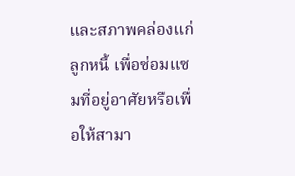และสภาพคล่องแก่ลูกหนี้ เพื่อซ่อมแซมที่อยู่อาศัยหรือเพื่อให้สามา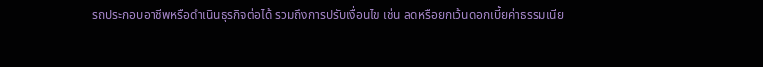รถประกอบอาชีพหรือดำเนินธุรกิจต่อได้ รวมถึงการปรับเงื่อนไข เช่น ลดหรือยกเว้นดอกเบี้ยค่าธรรมเนีย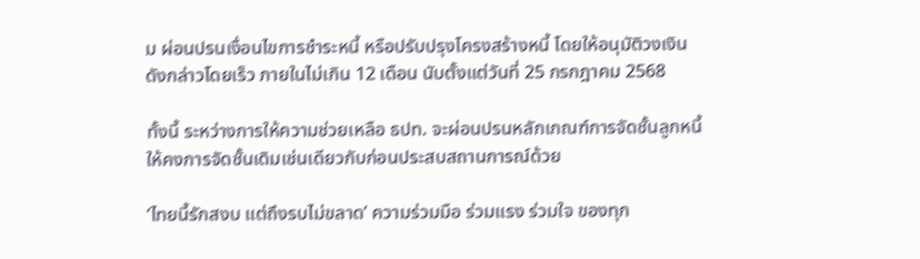ม ผ่อนปรนเงื่อนไขการชำระหนี้ หรือปรับปรุงโครงสร้างหนี้ โดยให้อนุมัติวงเงินดังกล่าวโดยเร็ว ภายในไม่เกิน 12 เดือน นับตั้งแต่วันที่ 25 กรกฎาคม 2568

ทั้งนี้ ระหว่างการให้ความช่วยเหลือ ธปท. จะผ่อนปรนหลักเกณฑ์การจัดชั้นลูกหนี้ ให้คงการจัดชั้นเดิมเช่นเดียวกับก่อนประสบสถานการณ์ด้วย

‘ไทยนี้รักสงบ แต่ถึงรบไม่ขลาด’ ความร่วมมือ ร่วมแรง ร่วมใจ ของทุก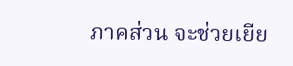ภาคส่วน จะช่วยเยีย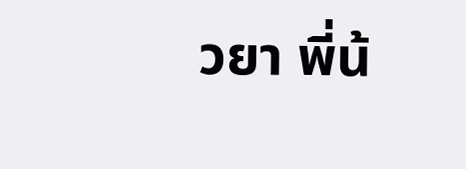วยา พี่น้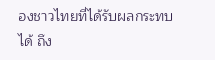องชาวไทยที่ได้รับผลกระทบได้ ถึง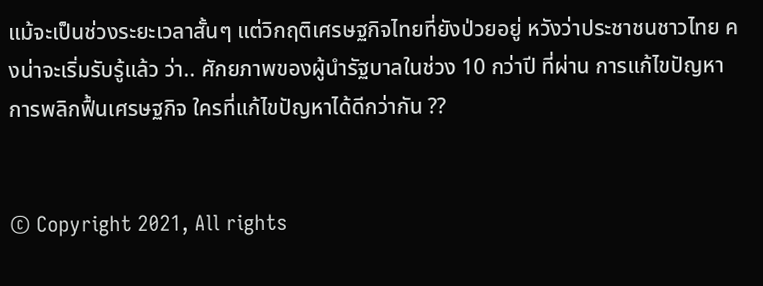แม้จะเป็นช่วงระยะเวลาสั้นๆ แต่วิกฤติเศรษฐกิจไทยที่ยังป่วยอยู่ หวังว่าประชาชนชาวไทย คงน่าจะเริ่มรับรู้แล้ว ว่า.. ศักยภาพของผู้นำรัฐบาลในช่วง 10 กว่าปี ที่ผ่าน การแก้ไขปัญหา การพลิกฟื้นเศรษฐกิจ ใครที่แก้ไขปัญหาได้ดีกว่ากัน ??


© Copyright 2021, All rights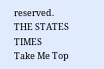reserved. THE STATES TIMES
Take Me Top